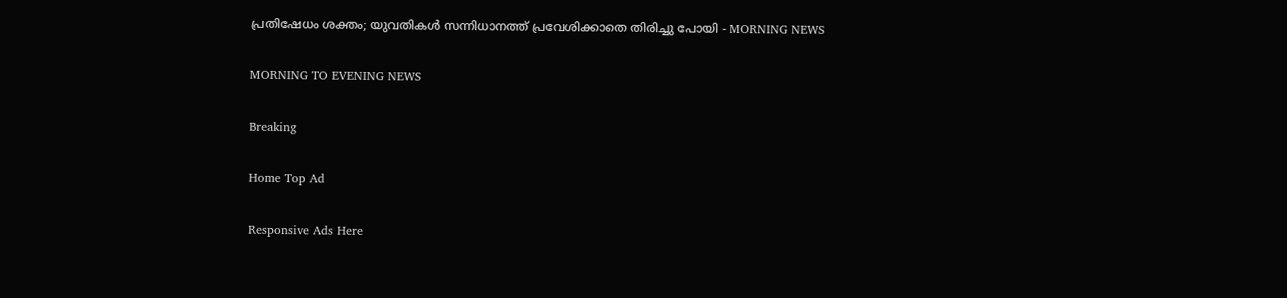പ്രതിഷേധം ശക്തം; യുവതികൾ സന്നിധാനത്ത് പ്രവേശിക്കാതെ തിരിച്ചു പോയി - MORNING NEWS

MORNING TO EVENING NEWS

Breaking

Home Top Ad

Responsive Ads Here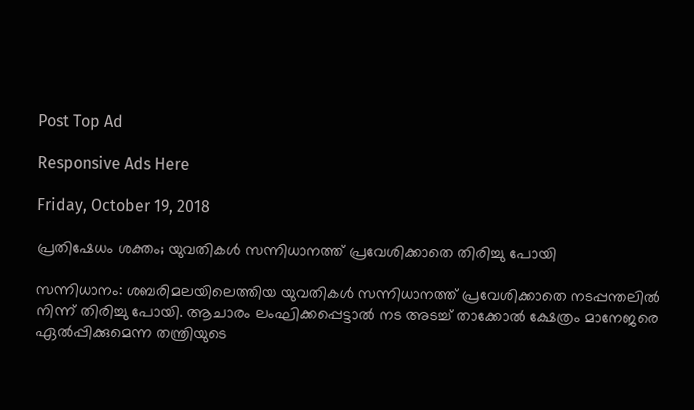Post Top Ad

Responsive Ads Here

Friday, October 19, 2018

പ്രതിഷേധം ശക്തം; യുവതികൾ സന്നിധാനത്ത് പ്രവേശിക്കാതെ തിരിച്ചു പോയി

സന്നിധാനം: ശബരിമലയിലെത്തിയ യുവതികൾ സന്നിധാനത്ത് പ്രവേശിക്കാതെ നടപ്പന്തലിൽ നിന്ന് തിരിച്ചു പോയി. ആചാരം ലംഘിക്കപ്പെട്ടാൽ നട അടച്ച് താക്കോൽ ക്ഷേത്രം മാനേജരെ ഏൽപ്പിക്കുമെന്ന തന്ത്രിയുടെ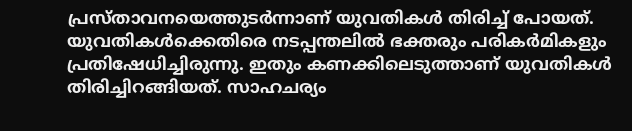പ്രസ്താവനയെത്തുടർന്നാണ് യുവതികൾ തിരിച്ച് പോയത്. യുവതികൾക്കെതിരെ നടപ്പന്തലിൽ ഭക്തരും പരികർമികളും പ്രതിഷേധിച്ചിരുന്നു. ഇതും കണക്കിലെടുത്താണ് യുവതികൾ തിരിച്ചിറങ്ങിയത്. സാഹചര്യം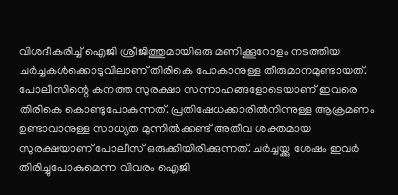വിശദീകരിച്ച് ഐജി ശ്രീജിത്തുമായിഒരു മണിക്കൂറോളം നടത്തിയ ചർച്ചകൾക്കൊടുവിലാണ് തിരികെ പോകാനുള്ള തീരുമാനമുണ്ടായത്. പോലീസിന്റെ കനത്ത സുരക്ഷാ സന്നാഹങ്ങളോടെയാണ് ഇവരെ തിരികെ കൊണ്ടുപോകുന്നത്. പ്രതിഷേധക്കാരിൽനിന്നുള്ള ആക്രമണം ഉണ്ടാവാനുള്ള സാധ്യത മുന്നിൽക്കണ്ട് അതീവ ശക്തമായ സുരക്ഷയാണ് പോലീസ് ഒരുക്കിയിരിക്കുന്നത്. ചർച്ചയ്ക്കു ശേഷം ഇവർ തിരിച്ചുപോകുമെന്ന വിവരം ഐജി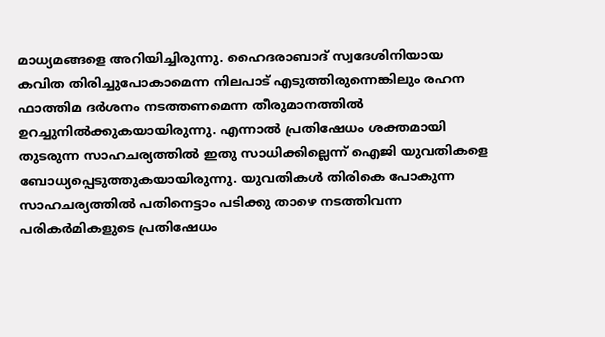മാധ്യമങ്ങളെ അറിയിച്ചിരുന്നു. ഹൈദരാബാദ് സ്വദേശിനിയായ കവിത തിരിച്ചുപോകാമെന്ന നിലപാട് എടുത്തിരുന്നെങ്കിലും രഹന ഫാത്തിമ ദർശനം നടത്തണമെന്ന തീരുമാനത്തിൽ ഉറച്ചുനിൽക്കുകയായിരുന്നു. എന്നാൽ പ്രതിഷേധം ശക്തമായി തുടരുന്ന സാഹചര്യത്തിൽ ഇതു സാധിക്കില്ലെന്ന് ഐജി യുവതികളെ ബോധ്യപ്പെടുത്തുകയായിരുന്നു. യുവതികൾ തിരികെ പോകുന്ന സാഹചര്യത്തിൽ പതിനെട്ടാം പടിക്കു താഴെ നടത്തിവന്ന പരികർമികളുടെ പ്രതിഷേധം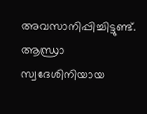അവസാനിപ്പിച്ചിട്ടുണ്ട്. ആന്ധ്രാ സ്വദേശിനിയായ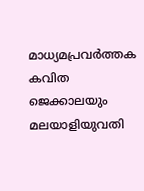മാധ്യമപ്രവർത്തക കവിത ജെക്കാലയും മലയാളിയുവതി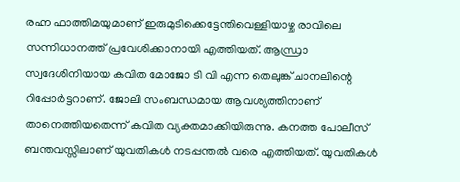രഹ്ന ഫാത്തിമയുമാണ് ഇരുമുടിക്കെട്ടേന്തിവെള്ളിയാഴ്ച രാവിലെ സന്നിധാനത്ത് പ്രവേശിക്കാനായി എത്തിയത്. ആന്ധ്രാ സ്വദേശിനിയായ കവിത മോജോ ടി വി എന്ന തെലുങ്ക് ചാനലിന്റെ റിപ്പോർട്ടറാണ്. ജോലി സംബന്ധമായ ആവശ്യത്തിനാണ് താനെത്തിയതെന്ന് കവിത വ്യക്തമാക്കിയിരുന്നു. കനത്ത പോലീസ് ബന്തവസ്സിലാണ് യുവതികൾ നടപ്പന്തൽ വരെ എത്തിയത്. യുവതികൾ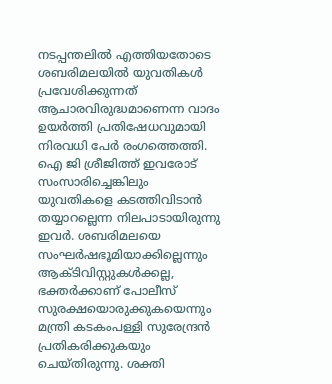നടപ്പന്തലിൽ എത്തിയതോടെ ശബരിമലയിൽ യുവതികൾ പ്രവേശിക്കുന്നത് ആചാരവിരുദ്ധമാണെന്ന വാദം ഉയർത്തി പ്രതിഷേധവുമായി നിരവധി പേർ രംഗത്തെത്തി. ഐ ജി ശ്രീജിത്ത് ഇവരോട് സംസാരിച്ചെങ്കിലും യുവതികളെ കടത്തിവിടാൻ തയ്യാറല്ലെന്ന നിലപാടായിരുന്നു ഇവർ. ശബരിമലയെ സംഘർഷഭൂമിയാക്കില്ലെന്നും ആക്ടിവിസ്റ്റുകൾക്കല്ല, ഭക്തർക്കാണ് പോലീസ് സുരക്ഷയൊരുക്കുകയെന്നും മന്ത്രി കടകംപള്ളി സുരേന്ദ്രൻ പ്രതികരിക്കുകയും ചെയ്തിരുന്നു. ശക്തി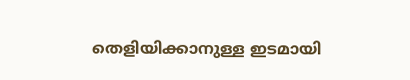തെളിയിക്കാനുള്ള ഇടമായി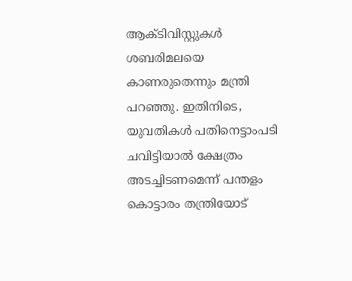ആക്ടിവിസ്റ്റുകൾ ശബരിമലയെ കാണരുതെന്നും മന്ത്രി പറഞ്ഞു. ഇതിനിടെ, യുവതികൾ പതിനെട്ടാംപടി ചവിട്ടിയാൽ ക്ഷേത്രം അടച്ചിടണമെന്ന് പന്തളം കൊട്ടാരം തന്ത്രിയോട്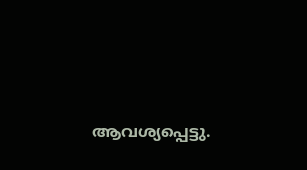ആവശ്യപ്പെട്ടു.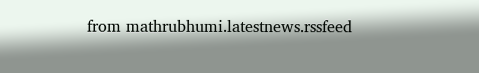from mathrubhumi.latestnews.rssfeed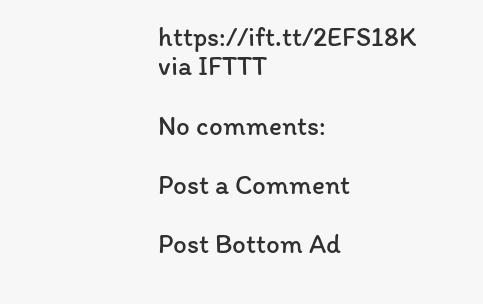https://ift.tt/2EFS18K
via IFTTT

No comments:

Post a Comment

Post Bottom Ad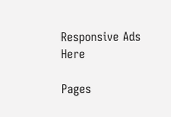Responsive Ads Here

Pages